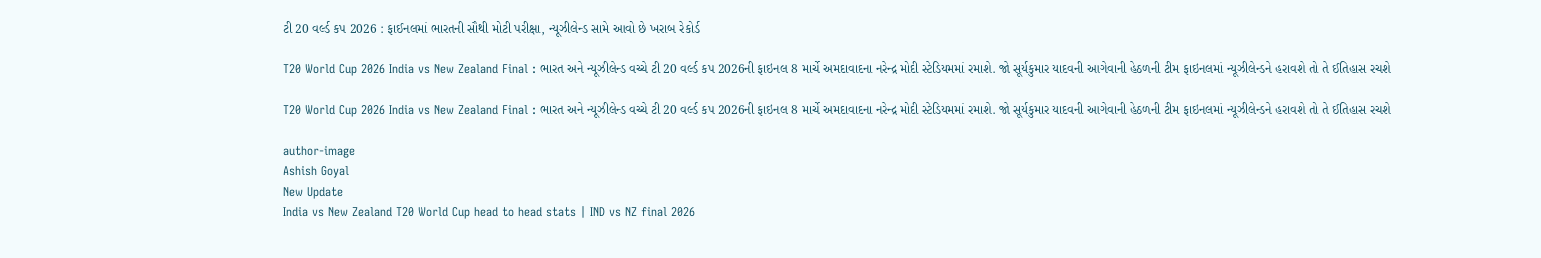ટી 20 વર્લ્ડ કપ 2026 : ફાઈનલમાં ભારતની સૌથી મોટી પરીક્ષા, ન્યૂઝીલેન્ડ સામે આવો છે ખરાબ રેકોર્ડ

T20 World Cup 2026 India vs New Zealand Final : ભારત અને ન્યૂઝીલેન્ડ વચ્ચે ટી 20 વર્લ્ડ કપ 2026ની ફાઇનલ 8 માર્ચે અમદાવાદના નરેન્દ્ર મોદી સ્ટેડિયમમાં રમાશે. જો સૂર્યકુમાર યાદવની આગેવાની હેઠળની ટીમ ફાઇનલમાં ન્યૂઝીલેન્ડને હરાવશે તો તે ઈતિહાસ રચશે

T20 World Cup 2026 India vs New Zealand Final : ભારત અને ન્યૂઝીલેન્ડ વચ્ચે ટી 20 વર્લ્ડ કપ 2026ની ફાઇનલ 8 માર્ચે અમદાવાદના નરેન્દ્ર મોદી સ્ટેડિયમમાં રમાશે. જો સૂર્યકુમાર યાદવની આગેવાની હેઠળની ટીમ ફાઇનલમાં ન્યૂઝીલેન્ડને હરાવશે તો તે ઈતિહાસ રચશે

author-image
Ashish Goyal
New Update
India vs New Zealand T20 World Cup head to head stats | IND vs NZ final 2026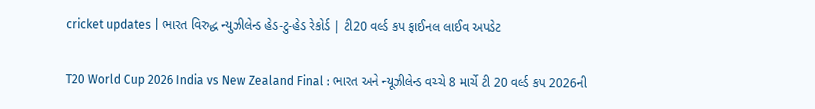cricket updates | ભારત વિરુદ્ધ ન્યુઝીલેન્ડ હેડ-ટુ-હેડ રેકોર્ડ | ટી20 વર્લ્ડ કપ ફાઈનલ લાઈવ અપડેટ

T20 World Cup 2026 India vs New Zealand Final : ભારત અને ન્યૂઝીલેન્ડ વચ્ચે 8 માર્ચે ટી 20 વર્લ્ડ કપ 2026ની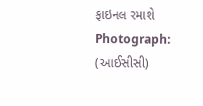ફાઇનલ રમાશે Photograph: (આઈસીસી)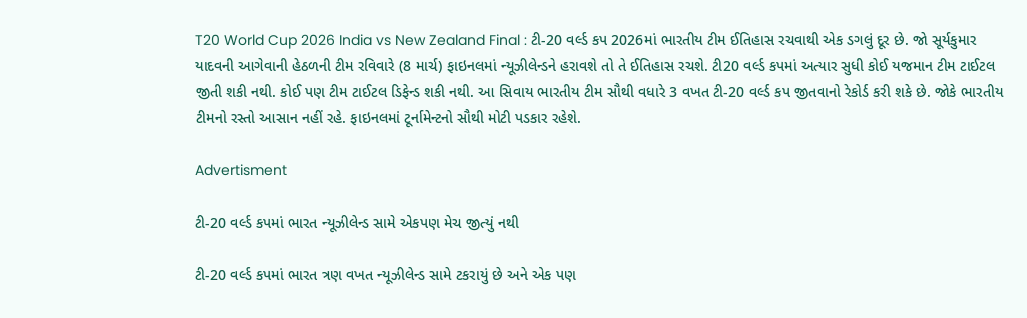T20 World Cup 2026 India vs New Zealand Final : ટી-20 વર્લ્ડ કપ 2026માં ભારતીય ટીમ ઈતિહાસ રચવાથી એક ડગલું દૂર છે. જો સૂર્યકુમાર યાદવની આગેવાની હેઠળની ટીમ રવિવારે (8 માર્ચ) ફાઇનલમાં ન્યૂઝીલેન્ડને હરાવશે તો તે ઈતિહાસ રચશે. ટી20 વર્લ્ડ કપમાં અત્યાર સુધી કોઈ યજમાન ટીમ ટાઈટલ જીતી શકી નથી. કોઈ પણ ટીમ ટાઈટલ ડિફેન્ડ શકી નથી. આ સિવાય ભારતીય ટીમ સૌથી વધારે 3 વખત ટી-20 વર્લ્ડ કપ જીતવાનો રેકોર્ડ કરી શકે છે. જોકે ભારતીય ટીમનો રસ્તો આસાન નહીં રહે. ફાઇનલમાં ટૂર્નામેન્ટનો સૌથી મોટી પડકાર રહેશે.

Advertisment

ટી-20 વર્લ્ડ કપમાં ભારત ન્યૂઝીલેન્ડ સામે એકપણ મેચ જીત્યું નથી

ટી-20 વર્લ્ડ કપમાં ભારત ત્રણ વખત ન્યૂઝીલેન્ડ સામે ટકરાયું છે અને એક પણ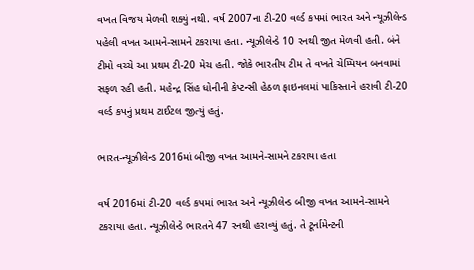વખત વિજય મેળવી શક્યું નથી. વર્ષ 2007ના ટી-20 વર્લ્ડ કપમાં ભારત અને ન્યૂઝીલેન્ડ પહેલી વખત આમને-સામને ટકરાયા હતા. ન્યૂઝીલેન્ડે 10 રનથી જીત મેળવી હતી. બંને ટીમો વચ્ચે આ પ્રથમ ટી-20 મેચ હતી. જોકે ભારતીય ટીમ તે વખતે ચેમ્પિયન બનવામાં સફળ રહી હતી. મહેન્દ્ર સિંહ ધોનીની કેપ્ટન્સી હેઠળ ફાઇનલમાં પાકિસ્તાને હરાવી ટી-20 વર્લ્ડ કપનું પ્રથમ ટાઈટલ જીત્યું હતું.

ભારત-ન્યૂઝીલેન્ડ 2016માં બીજી વખત આમને-સામને ટકરાયા હતા

વર્ષ 2016માં ટી-20 વર્લ્ડ કપમાં ભારત અને ન્યૂઝીલેન્ડ બીજી વખત આમને-સામને ટકરાયા હતા. ન્યૂઝીલેન્ડે ભારતને 47 રનથી હરાવ્યું હતું. તે ટૂર્નામેન્ટની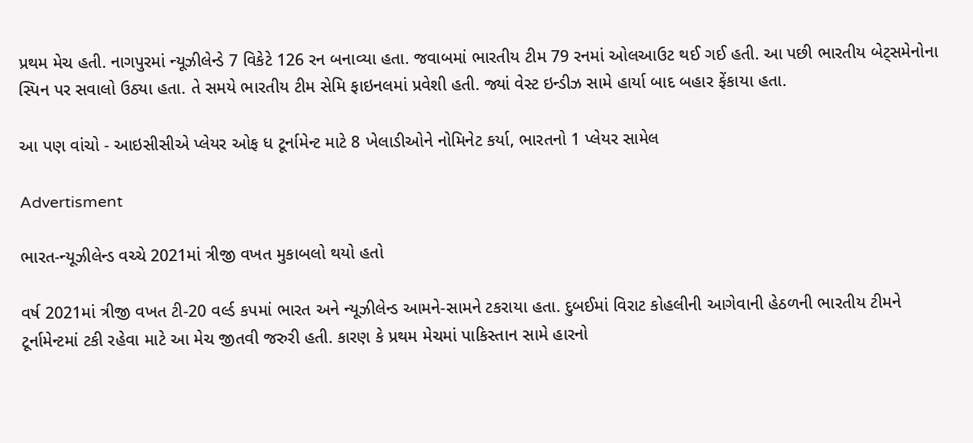પ્રથમ મેચ હતી. નાગપુરમાં ન્યૂઝીલેન્ડે 7 વિકેટે 126 રન બનાવ્યા હતા. જવાબમાં ભારતીય ટીમ 79 રનમાં ઓલઆઉટ થઈ ગઈ હતી. આ પછી ભારતીય બેટ્સમેનોના સ્પિન પર સવાલો ઉઠ્યા હતા. તે સમયે ભારતીય ટીમ સેમિ ફાઇનલમાં પ્રવેશી હતી. જ્યાં વેસ્ટ ઇન્ડીઝ સામે હાર્યા બાદ બહાર ફેંકાયા હતા.

આ પણ વાંચો - આઇસીસીએ પ્લેયર ઓફ ધ ટૂર્નામેન્ટ માટે 8 ખેલાડીઓને નોમિનેટ કર્યા, ભારતનો 1 પ્લેયર સામેલ

Advertisment

ભારત-ન્યૂઝીલેન્ડ વચ્ચે 2021માં ત્રીજી વખત મુકાબલો થયો હતો

વર્ષ 2021માં ત્રીજી વખત ટી-20 વર્લ્ડ કપમાં ભારત અને ન્યૂઝીલેન્ડ આમને-સામને ટકરાયા હતા. દુબઈમાં વિરાટ કોહલીની આગેવાની હેઠળની ભારતીય ટીમને ટૂર્નામેન્ટમાં ટકી રહેવા માટે આ મેચ જીતવી જરુરી હતી. કારણ કે પ્રથમ મેચમાં પાકિસ્તાન સામે હારનો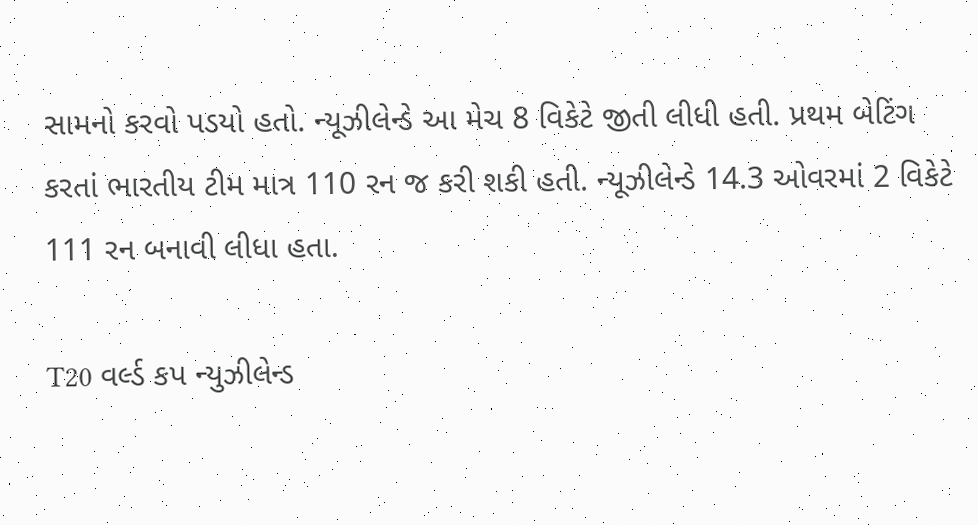સામનો કરવો પડયો હતો. ન્યૂઝીલેન્ડે આ મેચ 8 વિકેટે જીતી લીધી હતી. પ્રથમ બેટિંગ કરતાં ભારતીય ટીમ માત્ર 110 રન જ કરી શકી હતી. ન્યૂઝીલેન્ડે 14.3 ઓવરમાં 2 વિકેટે 111 રન બનાવી લીધા હતા.

T20 વર્લ્ડ કપ ન્યુઝીલેન્ડ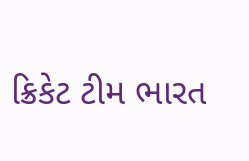ક્રિકેટ ટીમ ભારત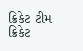ક્રિકેટ ટીમ ક્રિકેટ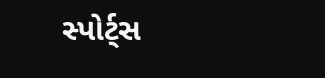સ્પોર્ટ્સ